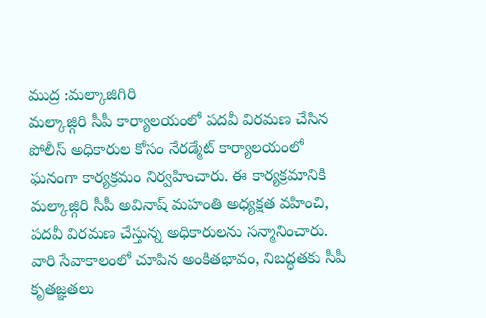ముద్ర :మల్కాజిగిరి
మల్కాజ్గిరి సీపీ కార్యాలయంలో పదవీ విరమణ చేసిన పోలీస్ అధికారుల కోసం నేరడ్మేట్ కార్యాలయంలో ఘనంగా కార్యక్రమం నిర్వహించారు. ఈ కార్యక్రమానికి మల్కాజ్గిరి సీపీ అవినాష్ మహంతి అధ్యక్షత వహించి, పదవీ విరమణ చేస్తున్న అధికారులను సన్మానించారు.
వారి సేవాకాలంలో చూపిన అంకితభావం, నిబద్ధతకు సీపీ కృతజ్ఞతలు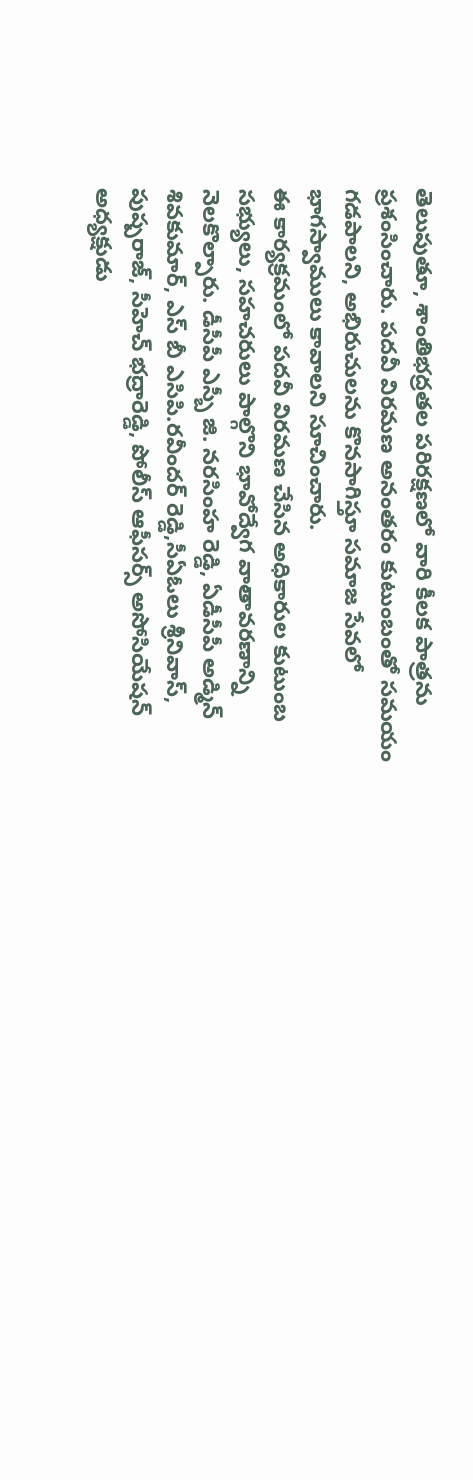తెలుపుతూ, శాంతిభద్రతల పరిరక్షణలో వారి కీలక పాత్రను ప్రశంసించారు. పదవీ విరమణ అనంతరం కుటుంబంతో సమయం గడపాలని, అభిరుచులను కొనసాగిస్తూ సమాజ సేవలో భాగస్వాములు కావాలని సూచించారు.
ఈ కార్యక్రమంలో పదవీ విరమణ చేసిన అధికారుల కుటుంబ సభ్యులు, సహచరులు పాల్గొని భావోద్వేగ వాతావరణాన్ని నెలకొల్పారు. డీసీపీ ఎస్బీ జి. నరసింహ రెడ్డి, ఏడీసీపీ అడ్మిన్ శివకుమార్, ఎస్ బీ ఎసిపి.రవీందర్ రెడ్డి,సీఏఓలు శ్రీనివాస్, పుష్పరాజ్, సీహెచ్ భద్రారెడ్డి, పోలీస్ ఆఫీసర్స్ అసోసియేషన్ అధ్యక్షుడు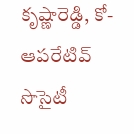కృష్ణారెడ్డి, కో-ఆపరేటివ్ సొసైటీ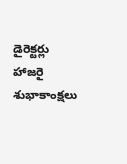డైరెక్టర్లు హాజరై శుభాకాంక్షలు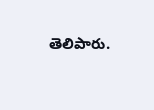తెలిపారు.